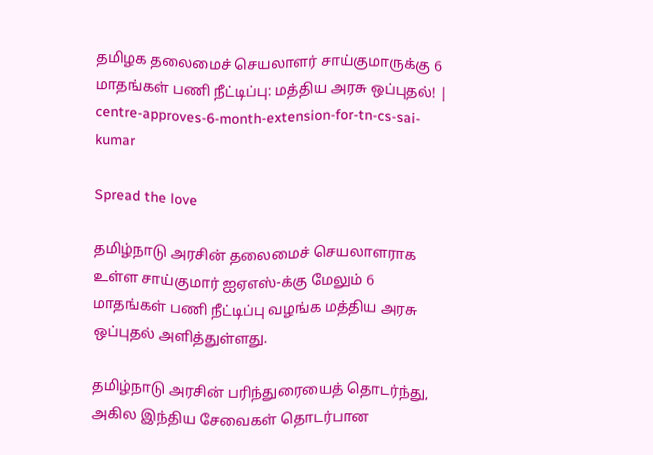தமிழக தலைமைச் செயலாளர் சாய்குமாருக்கு 6 மாதங்கள் பணி நீட்டிப்பு: மத்திய அரசு ஒப்புதல்! | centre-approves-6-month-extension-for-tn-cs-sai-kumar

Spread the love

தமிழ்நாடு அரசின் தலைமைச் செயலாளராக உள்ள சாய்குமார் ஐஏஎஸ்-க்கு மேலும் 6 மாதங்கள் பணி நீட்டிப்பு வழங்க மத்திய அரசு ஒப்புதல் அளித்துள்ளது.

தமிழ்நாடு அரசின் பரிந்துரையைத் தொடர்ந்து, அகில இந்திய சேவைகள் தொடர்பான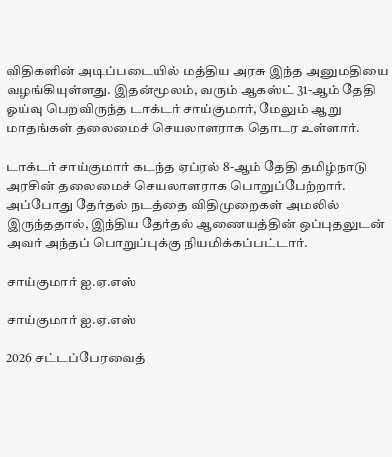விதிகளின் அடிப்படையில் மத்திய அரசு இந்த அனுமதியை வழங்கியுள்ளது. இதன்மூலம், வரும் ஆகஸ்ட் 31-ஆம் தேதி ஓய்வு பெறவிருந்த டாக்டர் சாய்குமார், மேலும் ஆறு மாதங்கள் தலைமைச் செயலாளராக தொடர உள்ளார்.

டாக்டர் சாய்குமார் கடந்த ஏப்ரல் 8-ஆம் தேதி தமிழ்நாடு அரசின் தலைமைச் செயலாளராக பொறுப்பேற்றார். அப்போது தேர்தல் நடத்தை விதிமுறைகள் அமலில் இருந்ததால், இந்திய தேர்தல் ஆணையத்தின் ஒப்புதலுடன் அவர் அந்தப் பொறுப்புக்கு நியமிக்கப்பட்டார்.

சாய்குமார் ஐ.ஏ.எஸ்

சாய்குமார் ஐ.ஏ.எஸ்

2026 சட்டப்பேரவைத்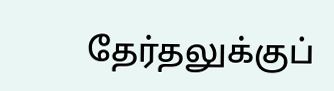தேர்தலுக்குப்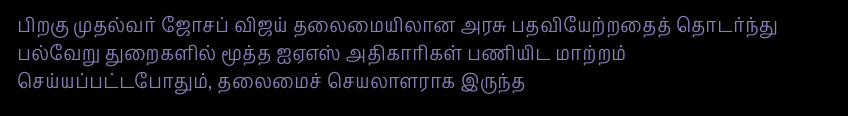பிறகு முதல்வர் ஜோசப் விஜய் தலைமையிலான அரசு பதவியேற்றதைத் தொடர்ந்து பல்வேறு துறைகளில் மூத்த ஐஏஎஸ் அதிகாரிகள் பணியிட மாற்றம் செய்யப்பட்டபோதும், தலைமைச் செயலாளராக இருந்த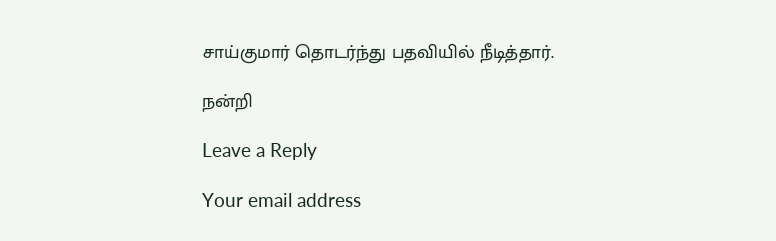சாய்குமார் தொடர்ந்து பதவியில் நீடித்தார்.

நன்றி

Leave a Reply

Your email address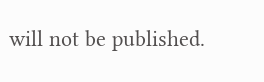will not be published.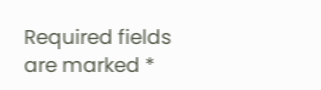Required fields are marked *